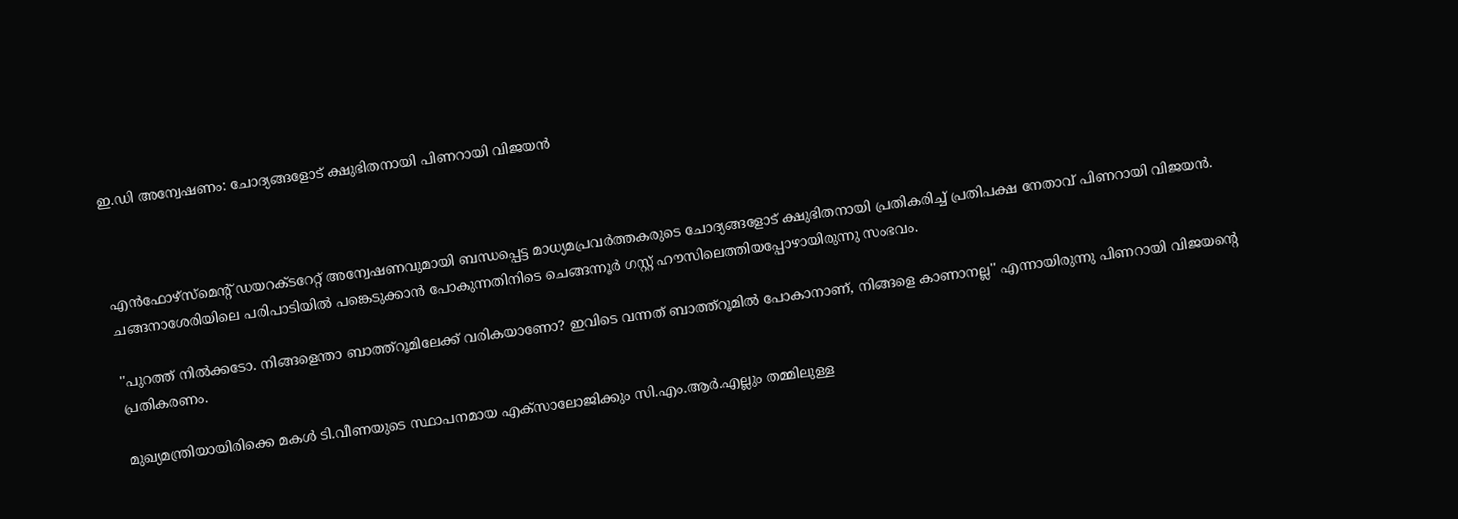ഇ.ഡി അന്വേഷണം: ചോദ്യങ്ങളോട് ക്ഷുഭിതനായി പിണറായി വിജയൻ



എൻഫോഴ്സ്മെന്റ് ഡയറക്ടറേറ്റ് അന്വേഷണവുമായി ബന്ധപ്പെട്ട മാധ്യമപ്രവർത്തകരുടെ ചോദ്യങ്ങളോട് ക്ഷുഭിതനായി പ്രതികരിച്ച് പ്രതിപക്ഷ നേതാവ് പിണറായി വിജയൻ. ചങ്ങനാശേരിയിലെ പരിപാടിയിൽ പങ്കെടുക്കാൻ പോകുന്നതിനിടെ ചെങ്ങന്നൂർ ഗസ്റ്റ് ഹൗസിലെത്തിയപ്പോഴായിരുന്നു സംഭവം.

''പുറത്ത് നിൽക്കടോ. നിങ്ങളെന്താ ബാത്ത്‌റൂമിലേക്ക് വരികയാണോ? ഇവിടെ വന്നത് ബാത്ത്‌റൂമിൽ പോകാനാണ്, നിങ്ങളെ കാണാനല്ല'' എന്നായിരുന്നു പിണറായി വിജയന്റെ പ്രതികരണം.

മുഖ്യമന്ത്രിയായിരിക്കെ മകൾ ടി.വീണയുടെ സ്ഥാപനമായ എക്‌സാലോജിക്കും സി.എം.ആർ.എല്ലും തമ്മിലുള്ള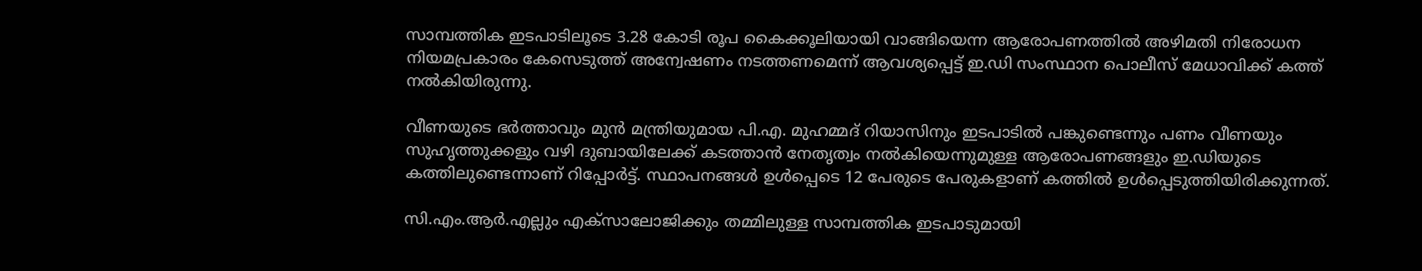സാമ്പത്തിക ഇടപാടിലൂടെ 3.28 കോടി രൂപ കൈക്കൂലിയായി വാങ്ങിയെന്ന ആരോപണത്തിൽ അഴിമതി നിരോധന നിയമപ്രകാരം കേസെടുത്ത് അന്വേഷണം നടത്തണമെന്ന് ആവശ്യപ്പെട്ട് ഇ.ഡി സംസ്ഥാന പൊലീസ് മേധാവിക്ക് കത്ത് നൽകിയിരുന്നു.

വീണയുടെ ഭർത്താവും മുൻ മന്ത്രിയുമായ പി.എ. മുഹമ്മദ് റിയാസിനും ഇടപാടിൽ പങ്കുണ്ടെന്നും പണം വീണയും സുഹൃത്തുക്കളും വഴി ദുബായിലേക്ക് കടത്താൻ നേതൃത്വം നൽകിയെന്നുമുള്ള ആരോപണങ്ങളും ഇ.ഡിയുടെ കത്തിലുണ്ടെന്നാണ് റിപ്പോർട്ട്. സ്ഥാപനങ്ങൾ ഉൾപ്പെടെ 12 പേരുടെ പേരുകളാണ് കത്തിൽ ഉൾപ്പെടുത്തിയിരിക്കുന്നത്.

സി.എം.ആർ.എല്ലും എക്‌സാലോജിക്കും തമ്മിലുള്ള സാമ്പത്തിക ഇടപാടുമായി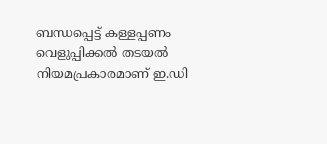ബന്ധപ്പെട്ട് കള്ളപ്പണം വെളുപ്പിക്കൽ തടയൽ നിയമപ്രകാരമാണ് ഇ.ഡി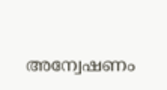അന്വേഷണം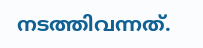നടത്തിവന്നത്.